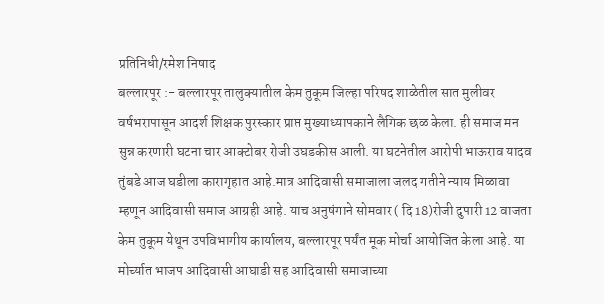प्रतिनिधी/रमेश निषाद
बल्लारपूर :- बल्लारपूर तालुक्यातील केम तुकूम जिल्हा परिषद शाळेतील सात मुलीवर वर्षभरापासून आदर्श शिक्षक पुरस्कार प्राप्त मुख्याध्यापकाने लैगिक छळ केला. ही समाज मन सुन्न करणारी घटना चार आक्टोबर रोजी उघडकीस आली. या घटनेतील आरोपी भाऊराव यादव तुंबडे आज घडीला कारागृहात आहे.मात्र आदिवासी समाजाला जलद गतीने न्याय मिळावा म्हणून आदिवासी समाज आग्रही आहे. याच अनुषंगाने सोमवार ( दि 18)रोजी दुपारी 12 वाजता केम तुकूम येथून उपविभागीय कार्यालय, बल्लारपूर पर्यंत मूक मोर्चा आयोजित केला आहे. या मोर्च्यात भाजप आदिवासी आघाडी सह आदिवासी समाजाच्या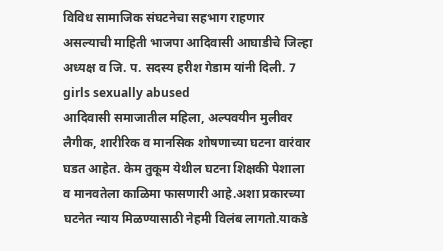विविध सामाजिक संघटनेचा सहभाग राहणार असल्याची माहिती भाजपा आदिवासी आघाडीचे जिल्हा अध्यक्ष व जि. प. सदस्य हरीश गेडाम यांनी दिली. 7 girls sexually abused
आदिवासी समाजातील महिला, अल्पवयीन मुलीवर लैगीक, शारीरिक व मानसिक शोषणाच्या घटना वारंवार घडत आहेत. केम तुकूम येथील घटना शिक्षकी पेशाला व मानवतेला काळिमा फासणारी आहे.अशा प्रकारच्या घटनेत न्याय मिळण्यासाठी नेहमी विलंब लागतो.याकडे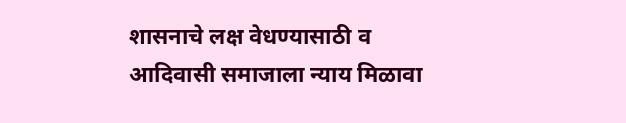शासनाचे लक्ष वेधण्यासाठी व आदिवासी समाजाला न्याय मिळावा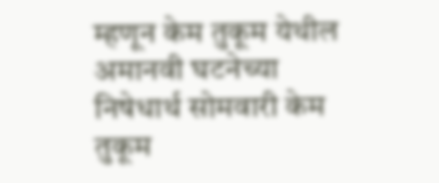म्हणून केम तुकूम येथील अमानवी घटनेच्या निषेधार्थ सोमवारी केम तुकूम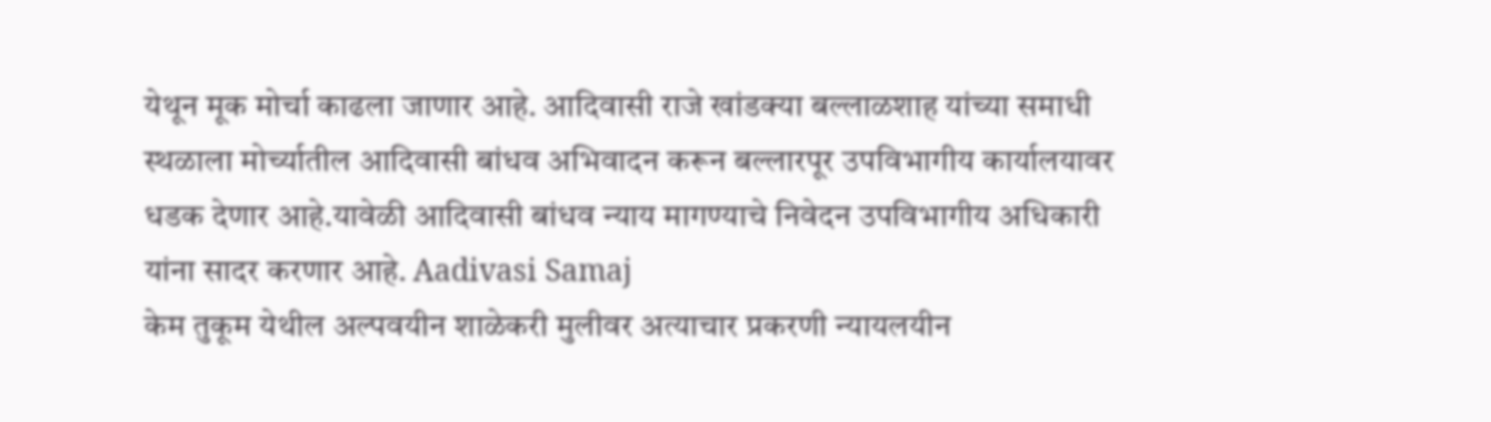येथून मूक मोर्चा काढला जाणार आहे. आदिवासी राजे खांडक्या बल्लाळशाह यांच्या समाधी स्थळाला मोर्च्यातील आदिवासी बांधव अभिवादन करून बल्लारपूर उपविभागीय कार्यालयावर धडक देणार आहे.यावेळी आदिवासी बांधव न्याय मागण्याचे निवेदन उपविभागीय अधिकारी यांना सादर करणार आहे. Aadivasi Samaj
केम तुकूम येथील अल्पवयीन शाळेकरी मुलीवर अत्याचार प्रकरणी न्यायलयीन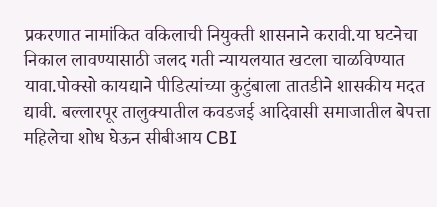प्रकरणात नामांकित वकिलाची नियुक्ती शासनाने करावी.या घटनेचा निकाल लावण्यासाठी जलद गती न्यायलयात खटला चाळविण्यात यावा.पोक्सो कायद्याने पीडित्यांच्या कुटुंबाला तातडीने शासकीय मदत द्यावी. बल्लारपूर तालुक्यातील कवडजई आदिवासी समाजातील बेपत्ता महिलेचा शोध घेऊन सीबीआय CBI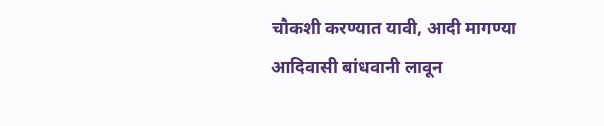चौकशी करण्यात यावी, आदी मागण्या आदिवासी बांधवानी लावून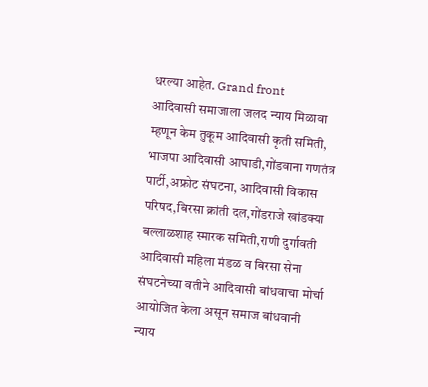धरल्या आहेत. Grand front
आदिवासी समाजाला जलद न्याय मिळावा म्हणून केम तुकूम आदिवासी कृती समिती, भाजपा आदिवासी आघाडी,गोंडवाना गणतंत्र पार्टी,अफ्रोट संघटना, आदिवासी विकास परिषद,बिरसा क्रांती दल,गोंडराजे खांडक्या बल्लाळशाह स्मारक समिती,राणी दुर्गावती आदिवासी महिला मंडळ व बिरसा सेना संघटनेच्या वतीने आदिवासी बांधवाचा मोर्चा आयोजित केला असून समाज बांधवानी न्याय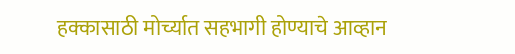हक्कासाठी मोर्च्यात सहभागी होण्याचे आव्हान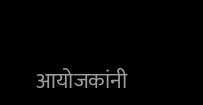आयोजकांनी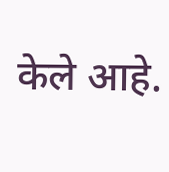केले आहे.